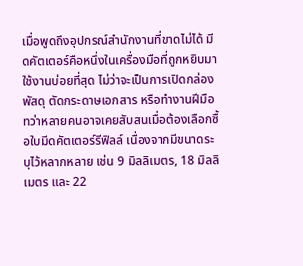เมื่อพูดถึงอุปกรณ์สำนักงานที่ขาดไม่ได้ มีดคัตเตอร์คือหนึ่งในเครื่องมือที่ถูกหยิบมาใช้งานบ่อยที่สุด ไม่ว่าจะเป็นการเปิดกล่องพัสดุ ตัดกระดาษเอกสาร หรือทำงานฝีมือ ทว่าหลายคนอาจเคยสับสนเมื่อต้องเลือกซื้อใบมีดคัตเตอร์รีฟิลล์ เนื่องจากมีขนาดระบุไว้หลากหลาย เช่น 9 มิลลิเมตร, 18 มิลลิเมตร และ 22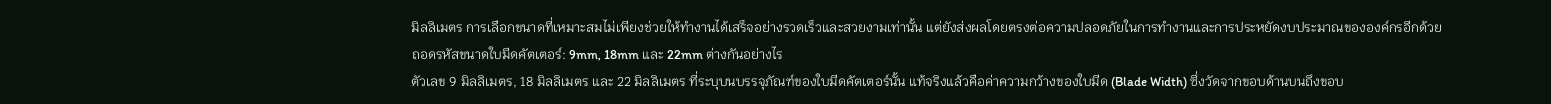มิลลิเมตร การเลือกขนาดที่เหมาะสมไม่เพียงช่วยให้ทำงานได้เสร็จอย่างรวดเร็วและสวยงามเท่านั้น แต่ยังส่งผลโดยตรงต่อความปลอดภัยในการทำงานและการประหยัดงบประมาณขององค์กรอีกด้วย
ถอดรหัสขนาดใบมีดคัตเตอร์: 9mm, 18mm และ 22mm ต่างกันอย่างไร
ตัวเลข 9 มิลลิเมตร, 18 มิลลิเมตร และ 22 มิลลิเมตร ที่ระบุบนบรรจุภัณฑ์ของใบมีดคัตเตอร์นั้น แท้จริงแล้วคือค่าความกว้างของใบมีด (Blade Width) ซึ่งวัดจากขอบด้านบนถึงขอบ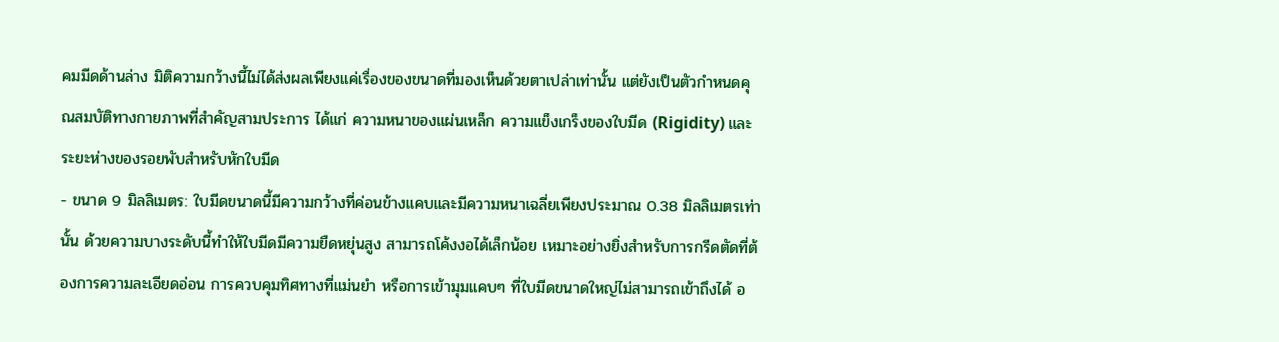คมมีดด้านล่าง มิติความกว้างนี้ไม่ได้ส่งผลเพียงแค่เรื่องของขนาดที่มองเห็นด้วยตาเปล่าเท่านั้น แต่ยังเป็นตัวกำหนดคุณสมบัติทางกายภาพที่สำคัญสามประการ ได้แก่ ความหนาของแผ่นเหล็ก ความแข็งเกร็งของใบมีด (Rigidity) และระยะห่างของรอยพับสำหรับหักใบมีด
- ขนาด 9 มิลลิเมตร: ใบมีดขนาดนี้มีความกว้างที่ค่อนข้างแคบและมีความหนาเฉลี่ยเพียงประมาณ 0.38 มิลลิเมตรเท่านั้น ด้วยความบางระดับนี้ทำให้ใบมีดมีความยืดหยุ่นสูง สามารถโค้งงอได้เล็กน้อย เหมาะอย่างยิ่งสำหรับการกรีดตัดที่ต้องการความละเอียดอ่อน การควบคุมทิศทางที่แม่นยำ หรือการเข้ามุมแคบๆ ที่ใบมีดขนาดใหญ่ไม่สามารถเข้าถึงได้ อ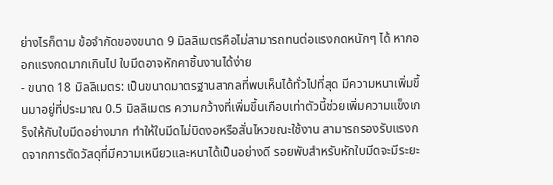ย่างไรก็ตาม ข้อจำกัดของขนาด 9 มิลลิเมตรคือไม่สามารถทนต่อแรงกดหนักๆ ได้ หากออกแรงกดมากเกินไป ใบมีดอาจหักคาชิ้นงานได้ง่าย
- ขนาด 18 มิลลิเมตร: เป็นขนาดมาตรฐานสากลที่พบเห็นได้ทั่วไปที่สุด มีความหนาเพิ่มขึ้นมาอยู่ที่ประมาณ 0.5 มิลลิเมตร ความกว้างที่เพิ่มขึ้นเกือบเท่าตัวนี้ช่วยเพิ่มความแข็งเกร็งให้กับใบมีดอย่างมาก ทำให้ใบมีดไม่บิดงอหรือสั่นไหวขณะใช้งาน สามารถรองรับแรงกดจากการตัดวัสดุที่มีความเหนียวและหนาได้เป็นอย่างดี รอยพับสำหรับหักใบมีดจะมีระยะ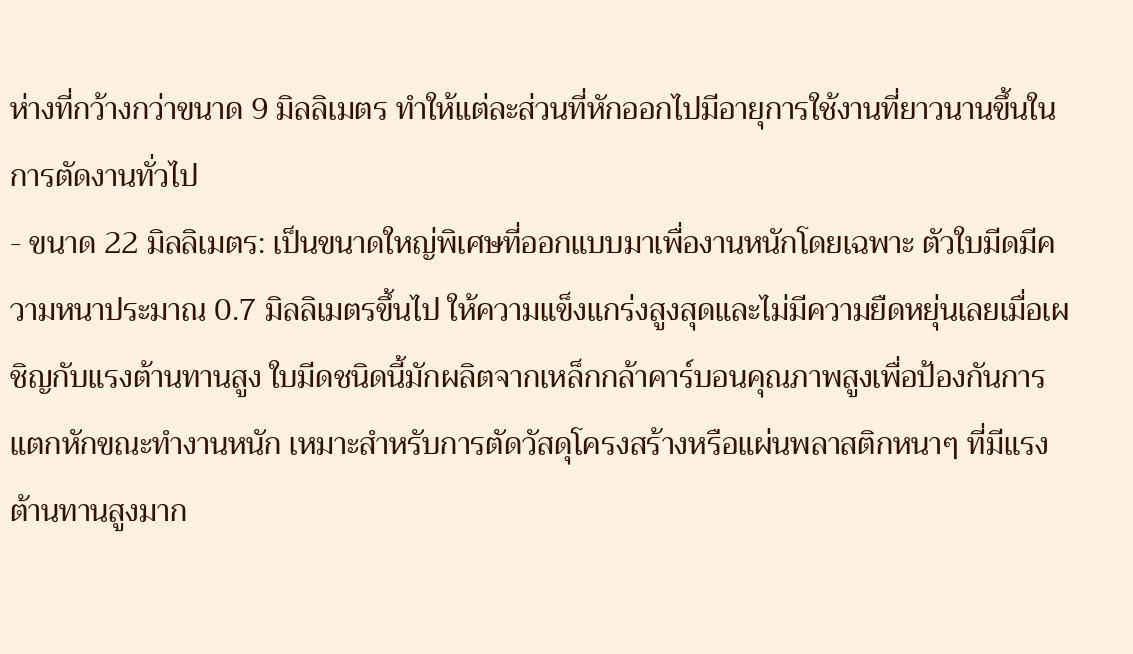ห่างที่กว้างกว่าขนาด 9 มิลลิเมตร ทำให้แต่ละส่วนที่หักออกไปมีอายุการใช้งานที่ยาวนานขึ้นในการตัดงานทั่วไป
- ขนาด 22 มิลลิเมตร: เป็นขนาดใหญ่พิเศษที่ออกแบบมาเพื่องานหนักโดยเฉพาะ ตัวใบมีดมีความหนาประมาณ 0.7 มิลลิเมตรขึ้นไป ให้ความแข็งแกร่งสูงสุดและไม่มีความยืดหยุ่นเลยเมื่อเผชิญกับแรงต้านทานสูง ใบมีดชนิดนี้มักผลิตจากเหล็กกล้าคาร์บอนคุณภาพสูงเพื่อป้องกันการแตกหักขณะทำงานหนัก เหมาะสำหรับการตัดวัสดุโครงสร้างหรือแผ่นพลาสติกหนาๆ ที่มีแรงต้านทานสูงมาก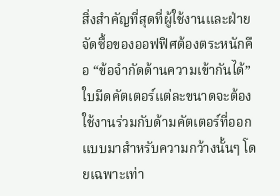สิ่งสำคัญที่สุดที่ผู้ใช้งานและฝ่ายจัดซื้อของออฟฟิศต้องตระหนักคือ “ข้อจำกัดด้านความเข้ากันได้” ใบมีดคัตเตอร์แต่ละขนาดจะต้องใช้งานร่วมกับด้ามคัตเตอร์ที่ออกแบบมาสำหรับความกว้างนั้นๆ โดยเฉพาะเท่า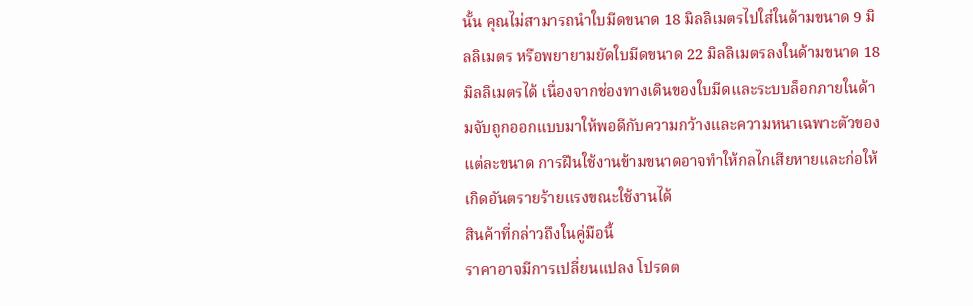นั้น คุณไม่สามารถนำใบมีดขนาด 18 มิลลิเมตรไปใส่ในด้ามขนาด 9 มิลลิเมตร หรือพยายามยัดใบมีดขนาด 22 มิลลิเมตรลงในด้ามขนาด 18 มิลลิเมตรได้ เนื่องจากช่องทางเดินของใบมีดและระบบล็อกภายในด้ามจับถูกออกแบบมาให้พอดีกับความกว้างและความหนาเฉพาะตัวของแต่ละขนาด การฝืนใช้งานข้ามขนาดอาจทำให้กลไกเสียหายและก่อให้เกิดอันตรายร้ายแรงขณะใช้งานได้
สินค้าที่กล่าวถึงในคู่มือนี้
ราคาอาจมีการเปลี่ยนแปลง โปรดต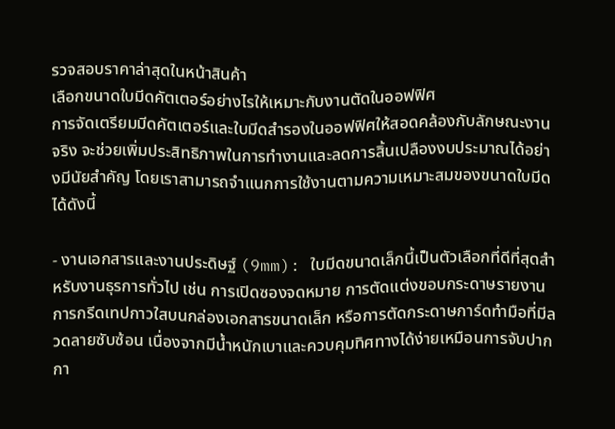รวจสอบราคาล่าสุดในหน้าสินค้า
เลือกขนาดใบมีดคัตเตอร์อย่างไรให้เหมาะกับงานตัดในออฟฟิศ
การจัดเตรียมมีดคัตเตอร์และใบมีดสำรองในออฟฟิศให้สอดคล้องกับลักษณะงานจริง จะช่วยเพิ่มประสิทธิภาพในการทำงานและลดการสิ้นเปลืองงบประมาณได้อย่างมีนัยสำคัญ โดยเราสามารถจำแนกการใช้งานตามความเหมาะสมของขนาดใบมีดได้ดังนี้

- งานเอกสารและงานประดิษฐ์ (9mm): ใบมีดขนาดเล็กนี้เป็นตัวเลือกที่ดีที่สุดสำหรับงานธุรการทั่วไป เช่น การเปิดซองจดหมาย การตัดแต่งขอบกระดาษรายงาน การกรีดเทปกาวใสบนกล่องเอกสารขนาดเล็ก หรือการตัดกระดาษการ์ดทำมือที่มีลวดลายซับซ้อน เนื่องจากมีน้ำหนักเบาและควบคุมทิศทางได้ง่ายเหมือนการจับปากกา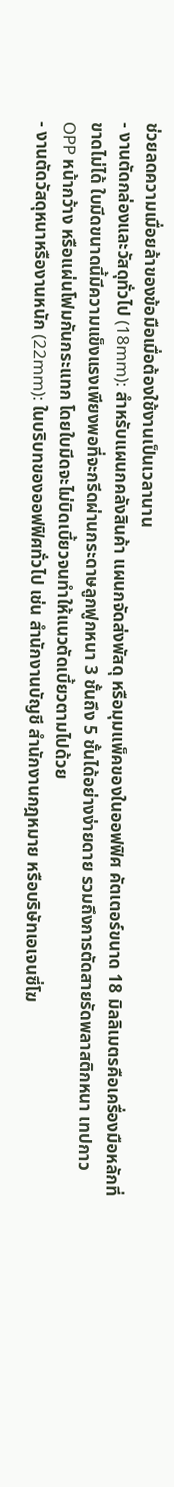ช่วยลดความเมื่อยล้าของข้อมือเมื่อต้องใช้งานเป็นเวลานาน
- งานตัดกล่องและวัสดุทั่วไป (18mm): สำหรับแผนกคลังสินค้า แผนกจัดส่งพัสดุ หรือมุมแพ็คของในออฟฟิศ คัตเตอร์ขนาด 18 มิลลิเมตรคือเครื่องมือหลักที่ขาดไม่ได้ ใบมีดขนาดนี้มีความแข็งแรงเพียงพอที่จะกรีดผ่านกระดาษลูกฟูกหนา 3 ชั้นถึง 5 ชั้นได้อย่างง่ายดาย รวมถึงการตัดสายรัดพลาสติกหนา เทปกาว OPP หน้ากว้าง หรือแผ่นโฟมกันกระแทก โดยใบมีดจะไม่บิดเบี้ยวจนทำให้แนวตัดเบี้ยวตามไปด้วย
- งานตัดวัสดุหนาหรืองานหนัก (22mm): ในบริบทของออฟฟิศทั่วไป เช่น สำนักงานบัญชี สำนักงานกฎหมาย หรือบริษัทเอเจนซี่โฆ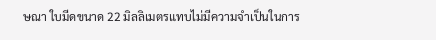ษณา ใบมีดขนาด 22 มิลลิเมตรแทบไม่มีความจำเป็นในการ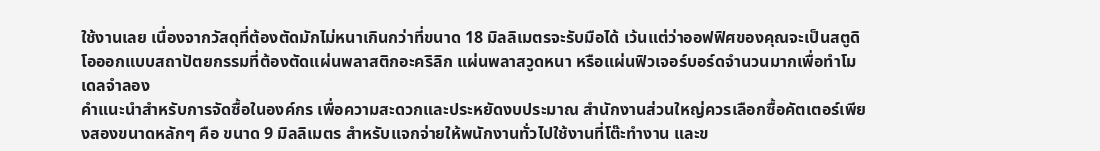ใช้งานเลย เนื่องจากวัสดุที่ต้องตัดมักไม่หนาเกินกว่าที่ขนาด 18 มิลลิเมตรจะรับมือได้ เว้นแต่ว่าออฟฟิศของคุณจะเป็นสตูดิโอออกแบบสถาปัตยกรรมที่ต้องตัดแผ่นพลาสติกอะคริลิก แผ่นพลาสวูดหนา หรือแผ่นฟิวเจอร์บอร์ดจำนวนมากเพื่อทำโมเดลจำลอง
คำแนะนำสำหรับการจัดซื้อในองค์กร เพื่อความสะดวกและประหยัดงบประมาณ สำนักงานส่วนใหญ่ควรเลือกซื้อคัตเตอร์เพียงสองขนาดหลักๆ คือ ขนาด 9 มิลลิเมตร สำหรับแจกจ่ายให้พนักงานทั่วไปใช้งานที่โต๊ะทำงาน และข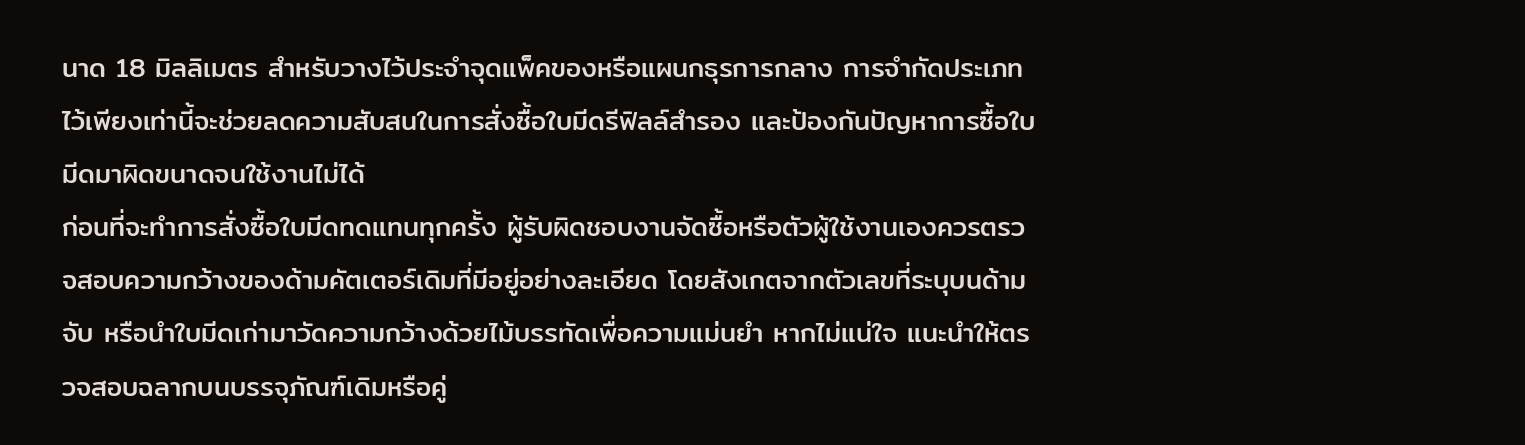นาด 18 มิลลิเมตร สำหรับวางไว้ประจำจุดแพ็คของหรือแผนกธุรการกลาง การจำกัดประเภทไว้เพียงเท่านี้จะช่วยลดความสับสนในการสั่งซื้อใบมีดรีฟิลล์สำรอง และป้องกันปัญหาการซื้อใบมีดมาผิดขนาดจนใช้งานไม่ได้
ก่อนที่จะทำการสั่งซื้อใบมีดทดแทนทุกครั้ง ผู้รับผิดชอบงานจัดซื้อหรือตัวผู้ใช้งานเองควรตรวจสอบความกว้างของด้ามคัตเตอร์เดิมที่มีอยู่อย่างละเอียด โดยสังเกตจากตัวเลขที่ระบุบนด้ามจับ หรือนำใบมีดเก่ามาวัดความกว้างด้วยไม้บรรทัดเพื่อความแม่นยำ หากไม่แน่ใจ แนะนำให้ตรวจสอบฉลากบนบรรจุภัณฑ์เดิมหรือคู่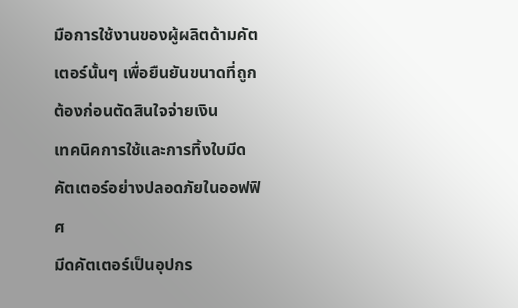มือการใช้งานของผู้ผลิตด้ามคัตเตอร์นั้นๆ เพื่อยืนยันขนาดที่ถูกต้องก่อนตัดสินใจจ่ายเงิน
เทคนิคการใช้และการทิ้งใบมีดคัตเตอร์อย่างปลอดภัยในออฟฟิศ
มีดคัตเตอร์เป็นอุปกร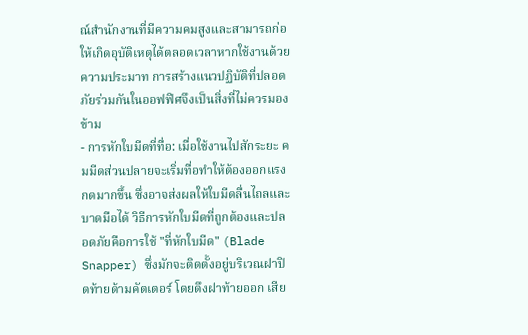ณ์สำนักงานที่มีความคมสูงและสามารถก่อให้เกิดอุบัติเหตุได้ตลอดเวลาหากใช้งานด้วยความประมาท การสร้างแนวปฏิบัติที่ปลอดภัยร่วมกันในออฟฟิศจึงเป็นสิ่งที่ไม่ควรมองข้าม
- การหักใบมีดที่ทื่อ: เมื่อใช้งานไปสักระยะ คมมีดส่วนปลายจะเริ่มทื่อทำให้ต้องออกแรงกดมากขึ้น ซึ่งอาจส่งผลให้ใบมีดลื่นไถลและบาดมือได้ วิธีการหักใบมีดที่ถูกต้องและปลอดภัยคือการใช้ "ที่หักใบมีด" (Blade Snapper) ซึ่งมักจะติดตั้งอยู่บริเวณฝาปิดท้ายด้ามคัตเตอร์ โดยดึงฝาท้ายออก เสีย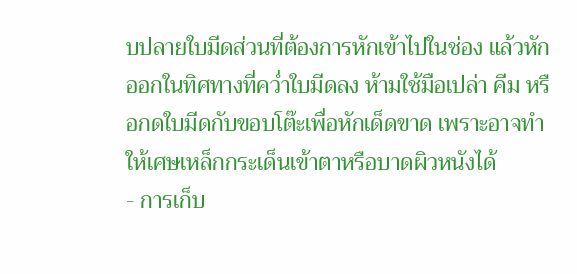บปลายใบมีดส่วนที่ต้องการหักเข้าไปในช่อง แล้วหักออกในทิศทางที่คว่ำใบมีดลง ห้ามใช้มือเปล่า คีม หรือกดใบมีดกับขอบโต๊ะเพื่อหักเด็ดขาด เพราะอาจทำให้เศษเหล็กกระเด็นเข้าตาหรือบาดผิวหนังได้
- การเก็บ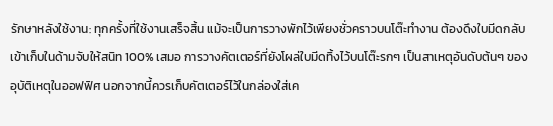รักษาหลังใช้งาน: ทุกครั้งที่ใช้งานเสร็จสิ้น แม้จะเป็นการวางพักไว้เพียงชั่วคราวบนโต๊ะทำงาน ต้องดึงใบมีดกลับเข้าเก็บในด้ามจับให้สนิท 100% เสมอ การวางคัตเตอร์ที่ยังโผล่ใบมีดทิ้งไว้บนโต๊ะรกๆ เป็นสาเหตุอันดับต้นๆ ของอุบัติเหตุในออฟฟิศ นอกจากนี้ควรเก็บคัตเตอร์ไว้ในกล่องใส่เค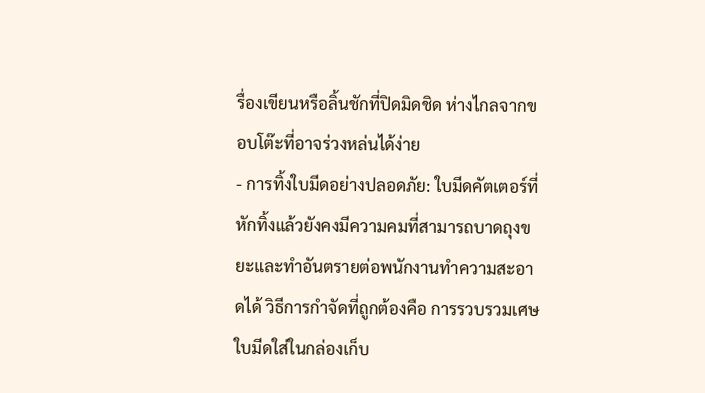รื่องเขียนหรือลิ้นชักที่ปิดมิดชิด ห่างไกลจากขอบโต๊ะที่อาจร่วงหล่นได้ง่าย
- การทิ้งใบมีดอย่างปลอดภัย: ใบมีดคัตเตอร์ที่หักทิ้งแล้วยังคงมีความคมที่สามารถบาดถุงขยะและทำอันตรายต่อพนักงานทำความสะอาดได้ วิธีการกำจัดที่ถูกต้องคือ การรวบรวมเศษใบมีดใส่ในกล่องเก็บ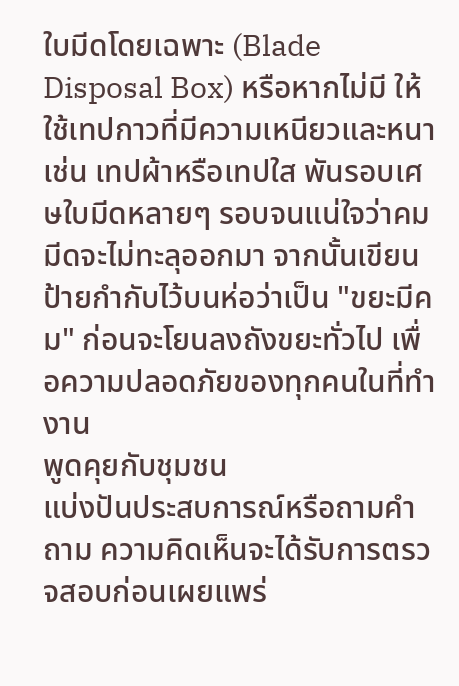ใบมีดโดยเฉพาะ (Blade Disposal Box) หรือหากไม่มี ให้ใช้เทปกาวที่มีความเหนียวและหนา เช่น เทปผ้าหรือเทปใส พันรอบเศษใบมีดหลายๆ รอบจนแน่ใจว่าคมมีดจะไม่ทะลุออกมา จากนั้นเขียนป้ายกำกับไว้บนห่อว่าเป็น "ขยะมีคม" ก่อนจะโยนลงถังขยะทั่วไป เพื่อความปลอดภัยของทุกคนในที่ทำงาน
พูดคุยกับชุมชน
แบ่งปันประสบการณ์หรือถามคำถาม ความคิดเห็นจะได้รับการตรวจสอบก่อนเผยแพร่